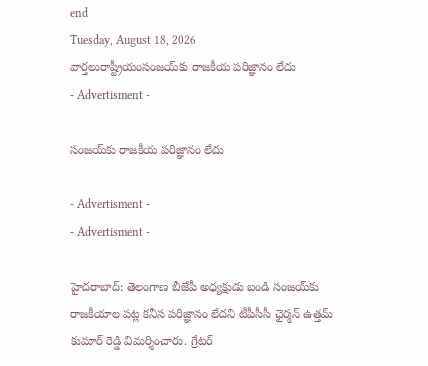end
Tuesday, August 18, 2026
వార్తలురాష్ట్రీయంసంజయ్‌కు రాజకీయ పరిజ్ఞానం లేదు
- Advertisment -

సంజయ్‌కు రాజకీయ పరిజ్ఞానం లేదు

- Advertisment -
- Advertisment -

హైదరాబాద్: తెలంగాణ బీజేపీ అధ్యక్షుడు బండి సంజయ్‌కు రాజకీయాల పట్ల కనీస పరిజ్ఞానం లేదని టీపీసీసీ ఛైర్మన్‌ ఉత్తమ్‌ కుమార్ రెడ్డి విమర్శించారు. గ్రేటర్‌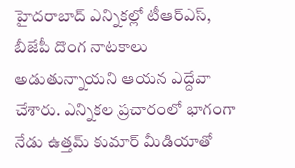హైదరాబాద్‌ ఎన్నికల్లో టీఆర్ఎస్, బీజేపీ దొంగ నాటకాలు అడుతున్నాయని ఆయన ఎద్దేవా చేశారు. ఎన్నికల ప్రచారంలో భాగంగా నేడు ఉత్తమ్‌ కుమార్‌ మీడియాతో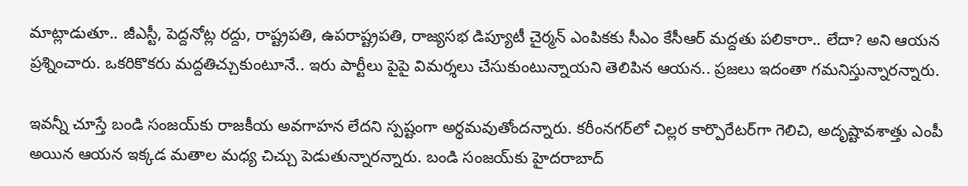మాట్లాడుతూ.. జీఎస్టీ, పెద్దనోట్ల రద్దు, రాష్ట్రపతి, ఉపరాష్ట్రపతి, రాజ్యసభ డిప్యూటీ చైర్మన్‌ ఎంపికకు సీఎం కేసీఆర్ మద్దతు పలికారా.. లేదా? అని ఆయన ప్రశ్నించారు. ఒకరికొకరు మద్దతిచ్చుకుంటూనే.. ఇరు పార్టీలు పైపై విమర్శలు చేసుకుంటున్నాయని తెలిపిన ఆయన.. ప్రజలు ఇదంతా గమనిస్తున్నారన్నారు.

ఇవన్నీ చూస్తే బండి సంజయ్‌కు రాజకీయ అవగాహన లేదని స్పష్టంగా అర్థమవుతోందన్నారు. కరీంనగర్‌లో చిల్లర కార్పొరేటర్‌గా గెలిచి, అదృష్టావశాత్తు ఎంపీ అయిన ఆయన ఇక్కడ మతాల మధ్య చిచ్చు పెడుతున్నారన్నారు. బండి సంజయ్‌కు హైదరాబాద్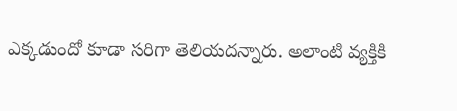ఎక్కడుందో కూడా సరిగా తెలియదన్నారు. అలాంటి వ్యక్తికి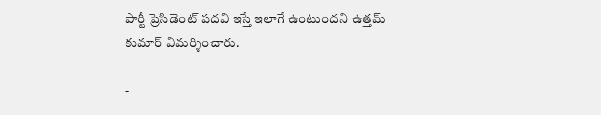పార్టీ ప్రెసిడెంట్ పదవి ఇస్తే ఇలాగే ఉంటుందని ఉత్తమ్ కుమార్‌ విమర్శించారు.

-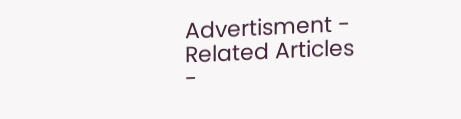Advertisment -
Related Articles
-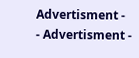Advertisment -
- Advertisment -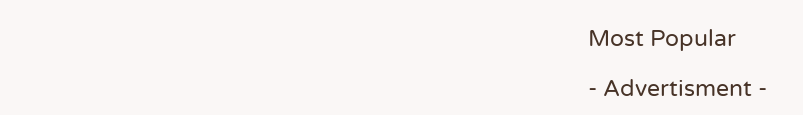Most Popular

- Advertisment -